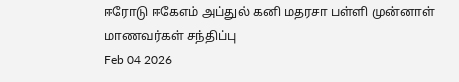ஈரோடு ஈகேஎம் அப்துல் கனி மதரசா பள்ளி முன்னாள் மாணவர்கள் சந்திப்பு
Feb 04 2026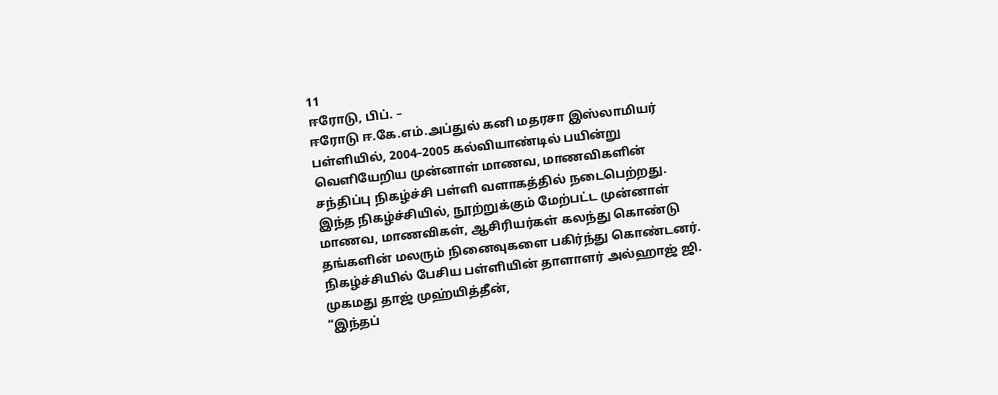11
ஈரோடு, பிப். –
ஈரோடு ஈ.கே.எம்.அப்துல் கனி மதரசா இஸ்லாமியர் பள்ளியில், 2004–2005 கல்வியாண்டில் பயின்று வெளியேறிய முன்னாள் மாணவ, மாணவிகளின் சந்திப்பு நிகழ்ச்சி பள்ளி வளாகத்தில் நடைபெற்றது.
இந்த நிகழ்ச்சியில், நூற்றுக்கும் மேற்பட்ட முன்னாள் மாணவ, மாணவிகள், ஆசிரியர்கள் கலந்து கொண்டு தங்களின் மலரும் நினைவுகளை பகிர்ந்து கொண்டனர்.
நிகழ்ச்சியில் பேசிய பள்ளியின் தாளாளர் அல்ஹாஜ் ஜி. முகமது தாஜ் முஹ்யித்தீன்,
“இந்தப்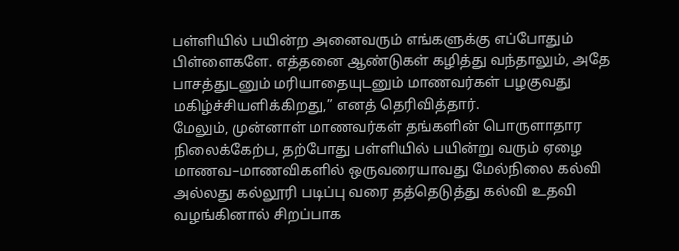பள்ளியில் பயின்ற அனைவரும் எங்களுக்கு எப்போதும் பிள்ளைகளே. எத்தனை ஆண்டுகள் கழித்து வந்தாலும், அதே பாசத்துடனும் மரியாதையுடனும் மாணவர்கள் பழகுவது மகிழ்ச்சியளிக்கிறது,” எனத் தெரிவித்தார்.
மேலும், முன்னாள் மாணவர்கள் தங்களின் பொருளாதார நிலைக்கேற்ப, தற்போது பள்ளியில் பயின்று வரும் ஏழை மாணவ–மாணவிகளில் ஒருவரையாவது மேல்நிலை கல்வி அல்லது கல்லூரி படிப்பு வரை தத்தெடுத்து கல்வி உதவி வழங்கினால் சிறப்பாக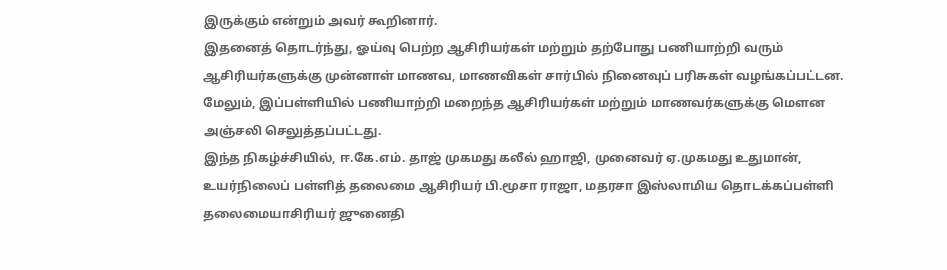இருக்கும் என்றும் அவர் கூறினார்.
இதனைத் தொடர்ந்து, ஓய்வு பெற்ற ஆசிரியர்கள் மற்றும் தற்போது பணியாற்றி வரும் ஆசிரியர்களுக்கு முன்னாள் மாணவ, மாணவிகள் சார்பில் நினைவுப் பரிசுகள் வழங்கப்பட்டன. மேலும், இப்பள்ளியில் பணியாற்றி மறைந்த ஆசிரியர்கள் மற்றும் மாணவர்களுக்கு மௌன அஞ்சலி செலுத்தப்பட்டது.
இந்த நிகழ்ச்சியில், ஈ.கே.எம். தாஜ் முகமது கலீல் ஹாஜி, முனைவர் ஏ.முகமது உதுமான், உயர்நிலைப் பள்ளித் தலைமை ஆசிரியர் பி.மூசா ராஜா, மதரசா இஸ்லாமிய தொடக்கப்பள்ளி தலைமையாசிரியர் ஜுனைதி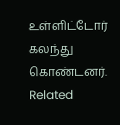உள்ளிட்டோர் கலந்து கொண்டனர்.
Related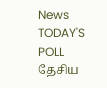News
TODAY'S POLL
தேசிய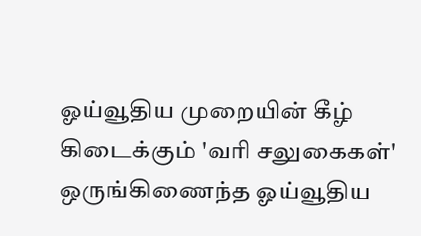ஓய்வூதிய முறையின் கீழ் கிடைக்கும் 'வரி சலுகைகள்' ஒருங்கிணைந்த ஓய்வூதிய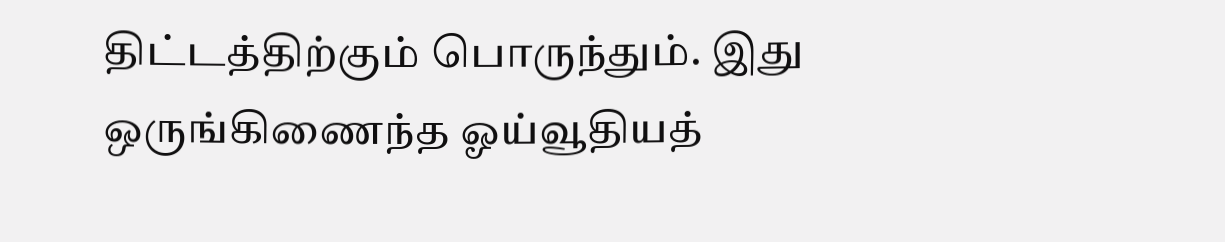திட்டத்திற்கும் பொருந்தும். இது ஒருங்கிணைந்த ஓய்வூதியத்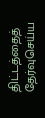திட்டத்தைத் தேர்வுசெய்ய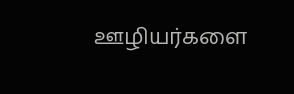ஊழியர்களை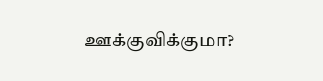ஊக்குவிக்குமா?